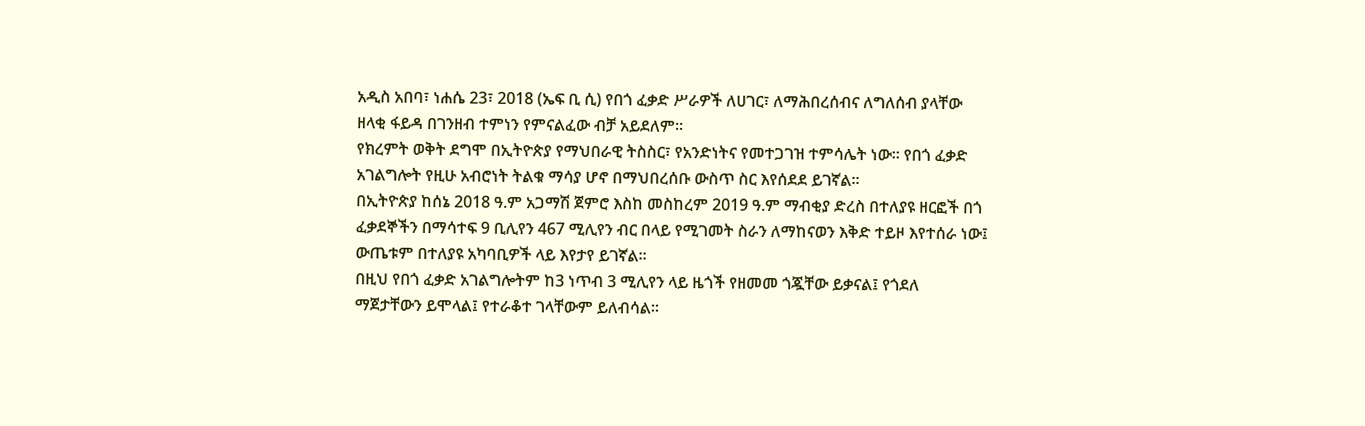አዲስ አበባ፣ ነሐሴ 23፣ 2018 (ኤፍ ቢ ሲ) የበጎ ፈቃድ ሥራዎች ለሀገር፣ ለማሕበረሰብና ለግለሰብ ያላቸው ዘላቂ ፋይዳ በገንዘብ ተምነን የምናልፈው ብቻ አይደለም፡፡
የክረምት ወቅት ደግሞ በኢትዮጵያ የማህበራዊ ትስስር፣ የአንድነትና የመተጋገዝ ተምሳሌት ነው። የበጎ ፈቃድ አገልግሎት የዚሁ አብሮነት ትልቁ ማሳያ ሆኖ በማህበረሰቡ ውስጥ ስር እየሰደደ ይገኛል።
በኢትዮጵያ ከሰኔ 2018 ዓ.ም አጋማሽ ጀምሮ እስከ መስከረም 2019 ዓ.ም ማብቂያ ድረስ በተለያዩ ዘርፎች በጎ ፈቃደኞችን በማሳተፍ 9 ቢሊየን 467 ሚሊየን ብር በላይ የሚገመት ስራን ለማከናወን እቅድ ተይዞ እየተሰራ ነው፤ ውጤቱም በተለያዩ አካባቢዎች ላይ እየታየ ይገኛል፡፡
በዚህ የበጎ ፈቃድ አገልግሎትም ከ3 ነጥብ 3 ሚሊየን ላይ ዜጎች የዘመመ ጎጇቸው ይቃናል፤ የጎደለ ማጀታቸውን ይሞላል፤ የተራቆተ ገላቸውም ይለብሳል፡፡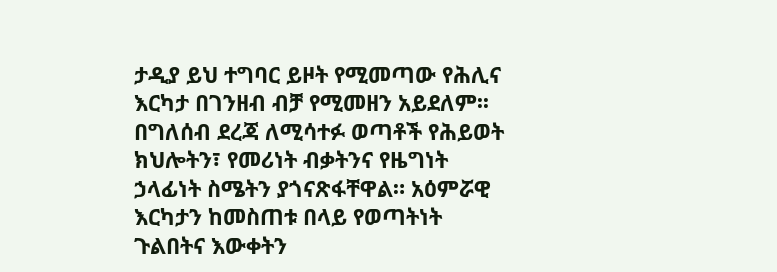ታዲያ ይህ ተግባር ይዞት የሚመጣው የሕሊና እርካታ በገንዘብ ብቻ የሚመዘን አይደለም፡፡ በግለሰብ ደረጃ ለሚሳተፉ ወጣቶች የሕይወት ክህሎትን፣ የመሪነት ብቃትንና የዜግነት ኃላፊነት ስሜትን ያጎናጽፋቸዋል። አዕምሯዊ እርካታን ከመስጠቱ በላይ የወጣትነት ጉልበትና እውቀትን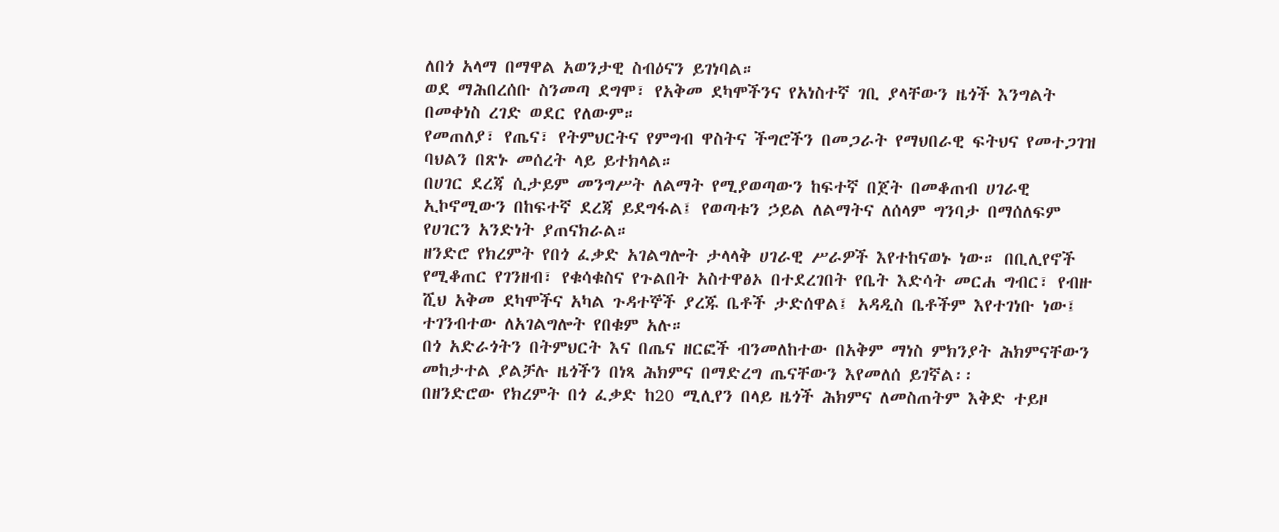ለበጎ አላማ በማዋል አወንታዊ ስብዕናን ይገነባል።
ወደ ማሕበረሰቡ ስንመጣ ደግሞ፣ የአቅመ ደካሞችንና የአነስተኛ ገቢ ያላቸውን ዜጎች እንግልት በመቀነስ ረገድ ወደር የለውም።
የመጠለያ፣ የጤና፣ የትምህርትና የምግብ ዋስትና ችግሮችን በመጋራት የማህበራዊ ፍትህና የመተጋገዝ ባህልን በጽኑ መሰረት ላይ ይተክላል።
በሀገር ደረጃ ሲታይም መንግሥት ለልማት የሚያወጣውን ከፍተኛ በጀት በመቆጠብ ሀገራዊ ኢኮኖሚውን በከፍተኛ ደረጃ ይደግፋል፤ የወጣቱን ኃይል ለልማትና ለሰላም ግንባታ በማሰለፍም የሀገርን አንድነት ያጠናክራል።
ዘንድሮ የክረምት የበጎ ፈቃድ አገልግሎት ታላላቅ ሀገራዊ ሥራዎች እየተከናወኑ ነው። በቢሊየኖች የሚቆጠር የገንዘብ፣ የቁሳቁስና የጉልበት አስተዋፅኦ በተደረገበት የቤት እድሳት መርሐ ግብር፣ የብዙ ሺህ አቅመ ደካሞችና አካል ጉዳተኞች ያረጁ ቤቶች ታድሰዋል፤ አዳዲስ ቤቶችም እየተገነቡ ነው፤ ተገንብተው ለአገልግሎት የበቁም አሉ።
በጎ አድራጎትን በትምህርት እና በጤና ዘርፎች ብንመለከተው በአቅም ማነስ ምክንያት ሕክምናቸውን መከታተል ያልቻሉ ዜጎችን በነጻ ሕክምና በማድረግ ጤናቸውን እየመለሰ ይገኛል፡፡
በዘንድሮው የክረምት በጎ ፈቃድ ከ20 ሚሊየን በላይ ዜጎች ሕክምና ለመስጠትም እቅድ ተይዞ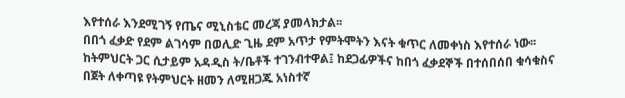እየተሰራ እንደሚገኝ የጤና ሚኒስቴር መረጃ ያመላክታል፡፡
በበጎ ፈቃድ የደም ልገሳም በወሊድ ጊዜ ደም አጥታ የምትሞትን እናት ቁጥር ለመቀነስ እየተሰራ ነው፡፡
ከትምህርት ጋር ሲታይም አዳዲስ ት/ቤቶች ተገንብተዋል፤ ከደጋፊዎችና ከበጎ ፈቃደኞች በተሰበሰበ ቁሳቁስና በጀት ለቀጣዩ የትምህርት ዘመን ለሚዘጋጁ አነስተኛ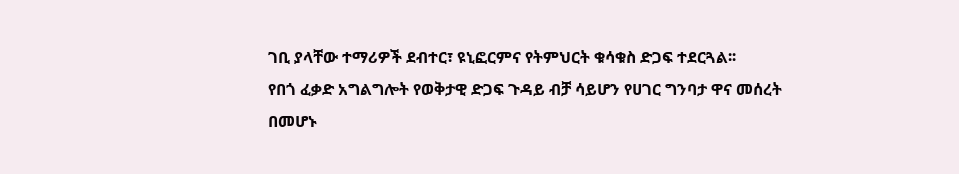ገቢ ያላቸው ተማሪዎች ደብተር፣ ዩኒፎርምና የትምህርት ቁሳቁስ ድጋፍ ተደርጓል፡፡
የበጎ ፈቃድ አግልግሎት የወቅታዊ ድጋፍ ጉዳይ ብቻ ሳይሆን የሀገር ግንባታ ዋና መሰረት በመሆኑ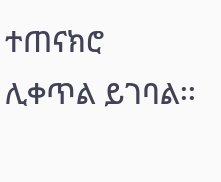ተጠናክሮ ሊቀጥል ይገባል፡፡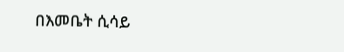በእመቤት ሲሳይ